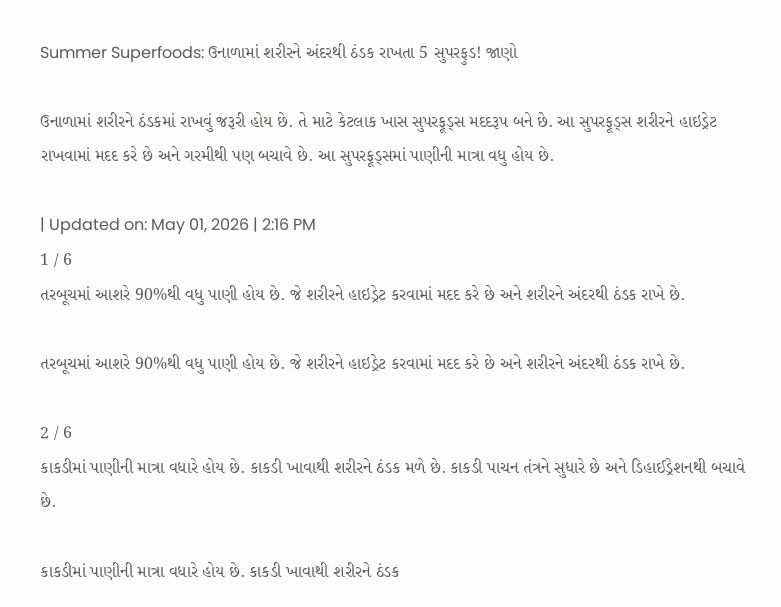Summer Superfoods: ઉનાળામાં શરીરને અંદરથી ઠંડક રાખતા 5 સુપરફુડ! જાણો

ઉનાળામાં શરીરને ઠંડકમાં રાખવું જરૂરી હોય છે. તે માટે કેટલાક ખાસ સુપરફૂડ્સ મદદરૂપ બને છે. આ સુપરફૂડ્સ શરીરને હાઇડ્રેટ રાખવામાં મદદ કરે છે અને ગરમીથી પણ બચાવે છે. આ સુપરફૂડ્સમાં પાણીની માત્રા વધુ હોય છે.

| Updated on: May 01, 2026 | 2:16 PM
1 / 6
તરબૂચમાં આશરે 90%થી વધુ પાણી હોય છે. જે શરીરને હાઇડ્રેટ કરવામાં મદદ કરે છે અને શરીરને અંદરથી ઠંડક રાખે છે.

તરબૂચમાં આશરે 90%થી વધુ પાણી હોય છે. જે શરીરને હાઇડ્રેટ કરવામાં મદદ કરે છે અને શરીરને અંદરથી ઠંડક રાખે છે.

2 / 6
કાકડીમાં પાણીની માત્રા વધારે હોય છે. કાકડી ખાવાથી શરીરને ઠંડક મળે છે. કાકડી પાચન તંત્રને સુધારે છે અને ડિહાઈડ્રેશનથી બચાવે છે.

કાકડીમાં પાણીની માત્રા વધારે હોય છે. કાકડી ખાવાથી શરીરને ઠંડક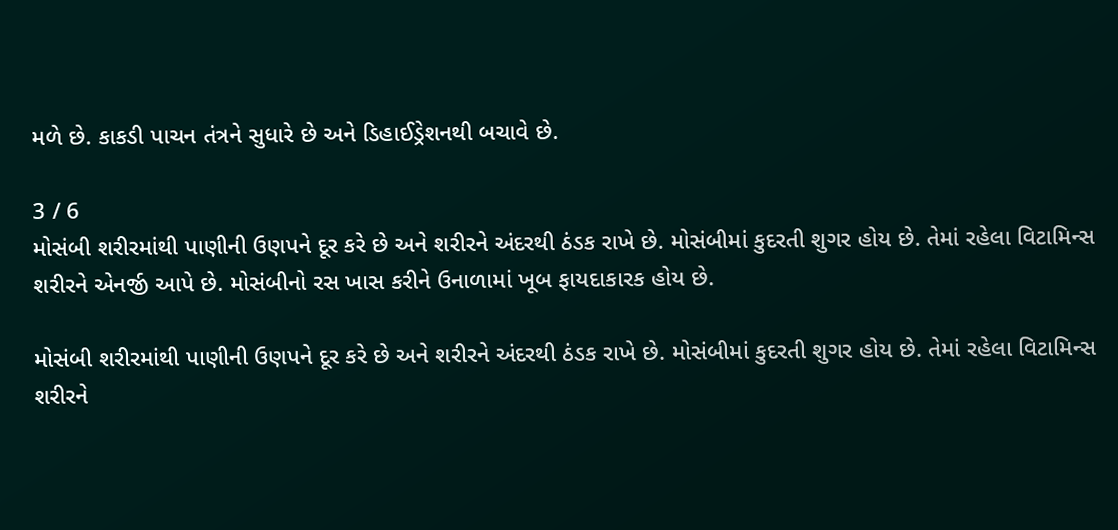મળે છે. કાકડી પાચન તંત્રને સુધારે છે અને ડિહાઈડ્રેશનથી બચાવે છે.

3 / 6
મોસંબી શરીરમાંથી પાણીની ઉણપને દૂર કરે છે અને શરીરને અંદરથી ઠંડક રાખે છે. મોસંબીમાં કુદરતી શુગર હોય છે. તેમાં રહેલા વિટામિન્સ શરીરને એનર્જી આપે છે. મોસંબીનો રસ ખાસ કરીને ઉનાળામાં ખૂબ ફાયદાકારક હોય છે.

મોસંબી શરીરમાંથી પાણીની ઉણપને દૂર કરે છે અને શરીરને અંદરથી ઠંડક રાખે છે. મોસંબીમાં કુદરતી શુગર હોય છે. તેમાં રહેલા વિટામિન્સ શરીરને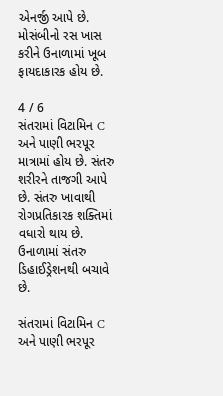એનર્જી આપે છે. મોસંબીનો રસ ખાસ કરીને ઉનાળામાં ખૂબ ફાયદાકારક હોય છે.

4 / 6
સંતરામાં વિટામિન C અને પાણી ભરપૂર માત્રામાં હોય છે. સંતરુ શરીરને તાજગી આપે છે. સંતરુ ખાવાથી રોગપ્રતિકારક શક્તિમાં વધારો થાય છે. ઉનાળામાં સંતરુ ડિહાઈડ્રેશનથી બચાવે છે.

સંતરામાં વિટામિન C અને પાણી ભરપૂર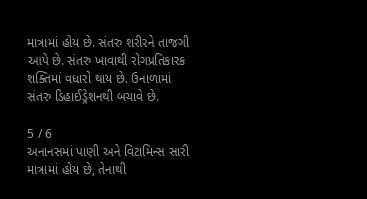માત્રામાં હોય છે. સંતરુ શરીરને તાજગી આપે છે. સંતરુ ખાવાથી રોગપ્રતિકારક શક્તિમાં વધારો થાય છે. ઉનાળામાં સંતરુ ડિહાઈડ્રેશનથી બચાવે છે.

5 / 6
અનાનસમાં પાણી અને વિટામિન્સ સારી માત્રામાં હોય છે, તેનાથી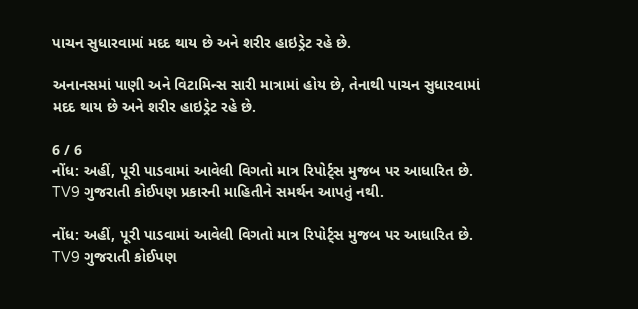પાચન સુધારવામાં મદદ થાય છે અને શરીર હાઇડ્રેટ રહે છે.

અનાનસમાં પાણી અને વિટામિન્સ સારી માત્રામાં હોય છે, તેનાથી પાચન સુધારવામાં મદદ થાય છે અને શરીર હાઇડ્રેટ રહે છે.

6 / 6
નોંધ: અહીં, પૂરી પાડવામાં આવેલી વિગતો માત્ર રિપોર્ટ્સ મુજબ પર આધારિત છે. TV9 ગુજરાતી કોઈપણ પ્રકારની માહિતીને સમર્થન આપતું નથી.

નોંધ: અહીં, પૂરી પાડવામાં આવેલી વિગતો માત્ર રિપોર્ટ્સ મુજબ પર આધારિત છે. TV9 ગુજરાતી કોઈપણ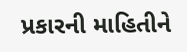પ્રકારની માહિતીને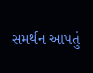સમર્થન આપતું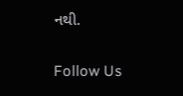નથી.

Follow Us